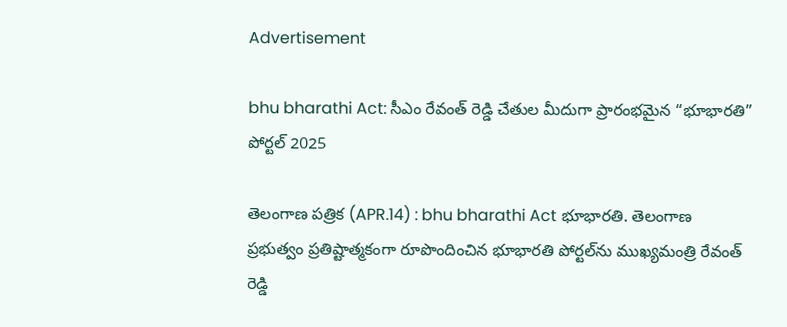Advertisement

bhu bharathi Act: సీఎం రేవంత్ రెడ్డి చేతుల మీదుగా ప్రారంభమైన “భూభారతి” పోర్టల్ 2025

తెలంగాణ పత్రిక (APR.14) : bhu bharathi Act భూభారతి. తెలంగాణ ప్రభుత్వం ప్రతిష్టాత్మకంగా రూపొందించిన భూభారతి పోర్టల్‌ను ముఖ్యమంత్రి రేవంత్ రెడ్డి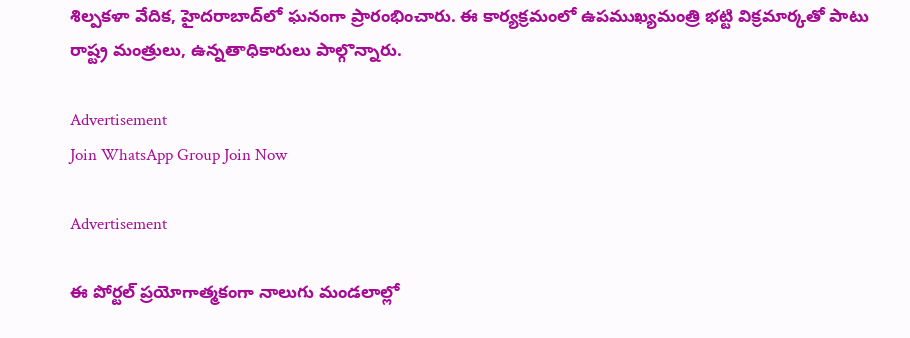శిల్పకళా వేదిక, హైదరాబాద్‌లో ఘనంగా ప్రారంభించారు. ఈ కార్యక్రమంలో ఉపముఖ్యమంత్రి భట్టి విక్రమార్కతో పాటు రాష్ట్ర మంత్రులు, ఉన్నతాధికారులు పాల్గొన్నారు.

Advertisement
Join WhatsApp Group Join Now

Advertisement

ఈ పోర్టల్ ప్రయోగాత్మకంగా నాలుగు మండలాల్లో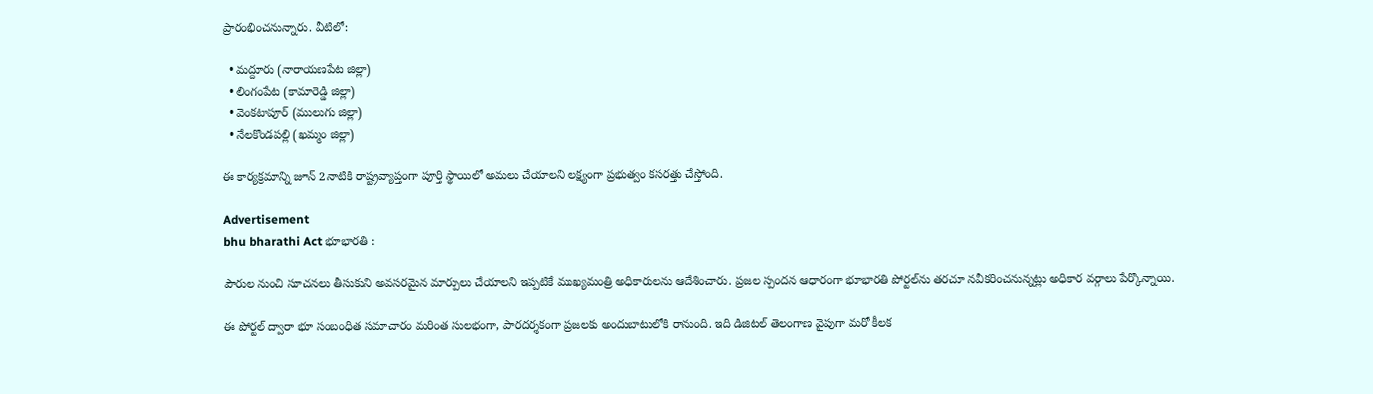ప్రారంభించనున్నారు. వీటిలో:

  • మద్దూరు (నారాయణపేట జిల్లా)
  • లింగంపేట (కామారెడ్డి జిల్లా)
  • వెంకటాపూర్ (ములుగు జిల్లా)
  • నేలకొండపల్లి (ఖమ్మం జిల్లా)

ఈ కార్యక్రమాన్ని జూన్ 2నాటికి రాష్ట్రవ్యాప్తంగా పూర్తి స్థాయిలో అమలు చేయాలని లక్ష్యంగా ప్రభుత్వం కసరత్తు చేస్తోంది.

Advertisement
bhu bharathi Act భూభారతి :

పౌరుల నుంచి సూచనలు తీసుకుని అవసరమైన మార్పులు చేయాలని ఇప్పటికే ముఖ్యమంత్రి అధికారులను ఆదేశించారు. ప్రజల స్పందన ఆధారంగా భూభారతి పోర్టల్‌ను తరచూ నవీకరించనున్నట్లు అధికార వర్గాలు పేర్కొన్నాయి.

ఈ పోర్టల్ ద్వారా భూ సంబంధిత సమాచారం మరింత సులభంగా, పారదర్శకంగా ప్రజలకు అందుబాటులోకి రానుంది. ఇది డిజిటల్ తెలంగాణ వైపుగా మరో కీలక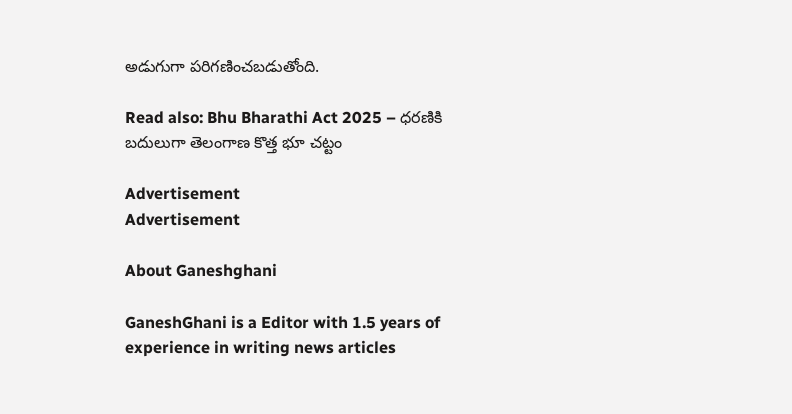అడుగుగా పరిగణించబడుతోంది.

Read also: Bhu Bharathi Act 2025 – ధరణికి బదులుగా తెలంగాణ కొత్త భూ చట్టం

Advertisement
Advertisement

About Ganeshghani

GaneshGhani is a Editor with 1.5 years of experience in writing news articles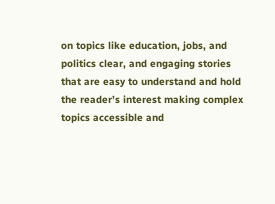on topics like education, jobs, and politics clear, and engaging stories that are easy to understand and hold the reader’s interest making complex topics accessible and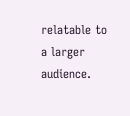relatable to a larger audience.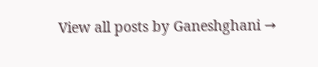View all posts by Ganeshghani →